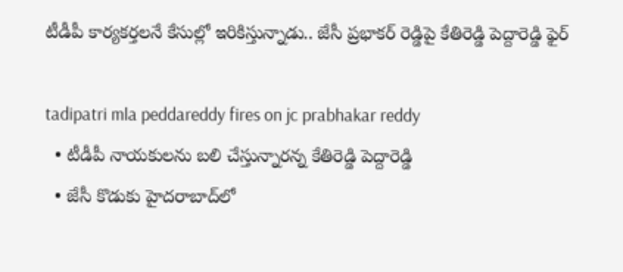టీడీపీ కార్యకర్తలనే కేసుల్లో ఇరికిస్తున్నాడు.. జేసీ ప్రభాకర్ రెడ్డిపై కేతిరెడ్డి పెద్దారెడ్డి ఫైర్

tadipatri mla peddareddy fires on jc prabhakar reddy
  • టీడీపీ నాయకులను బలి చేస్తున్నారన్న కేతిరెడ్డి పెద్దారెడ్డి
  • జేసీ కొడుకు హైదరాబాద్‌లో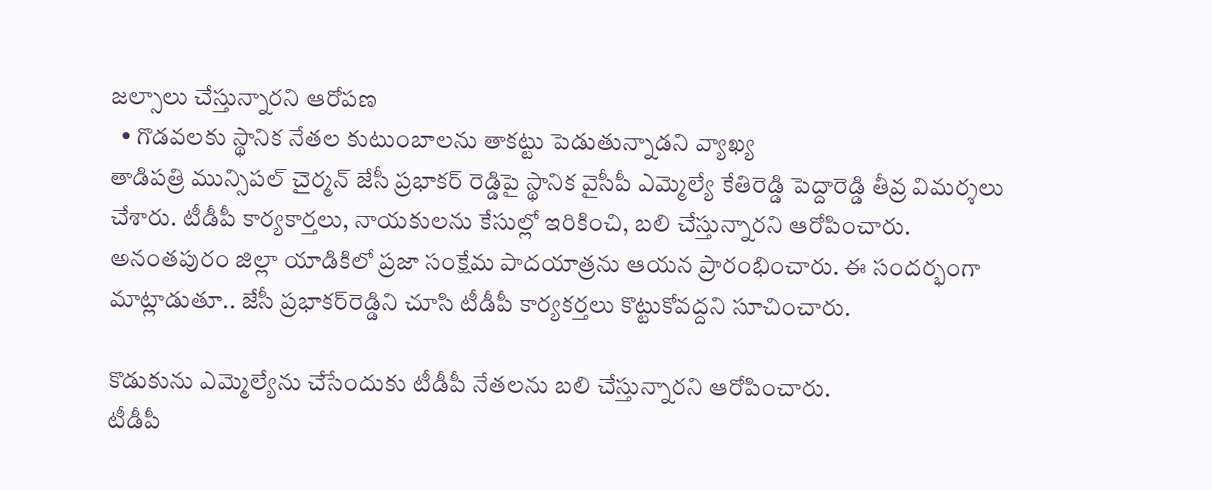జల్సాలు చేస్తున్నారని ఆరోపణ
  • గొడవలకు స్థానిక నేతల కుటుంబాలను తాకట్టు పెడుతున్నాడని వ్యాఖ్య
తాడిపత్రి మున్సిపల్ చైర్మన్ జేసీ ప్రభాకర్ రెడ్డిపై స్థానిక వైసీపీ ఎమ్మెల్యే కేతిరెడ్డి పెద్దారెడ్డి తీవ్ర విమర్శలు చేశారు. టీడీపీ కార్యకార్తలు, నాయకులను కేసుల్లో ఇరికించి, బలి చేస్తున్నారని ఆరోపించారు. అనంతపురం జిల్లా యాడికిలో ప్రజా సంక్షేమ పాదయాత్రను ఆయన ప్రారంభించారు. ఈ సందర్భంగా మాట్లాడుతూ.. జేసీ ప్రభాకర్‌‌రెడ్డిని చూసి టీడీపీ కార్యకర్తలు కొట్టుకోవద్దని సూచించారు.

కొడుకును ఎమ్మెల్యేను చేసేందుకు టీడీపీ నేతలను బలి చేస్తున్నారని ఆరోపించారు.
టీడీపీ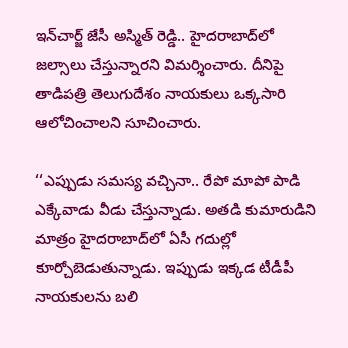ఇన్‌చార్జ్ జేసీ అస్మిత్ రెడ్డి.. హైదరాబాద్‌లో జల్సాలు చేస్తున్నారని విమర్శించారు. దీనిపై తాడిపత్రి తెలుగుదేశం నాయకులు ఒక్కసారి ఆలోచించాలని సూచించారు.

‘‘ఎప్పుడు సమస్య వచ్చినా.. రేపో మాపో పాడి ఎక్కేవాడు వీడు చేస్తున్నాడు. అతడి కుమారుడిని మాత్రం హైదరాబాద్‌లో ఏసీ గదుల్లో కూర్చోబెడుతున్నాడు. ఇప్పుడు ఇక్కడ టీడీపీ నాయకులను బలి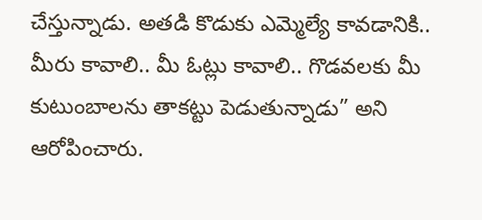చేస్తున్నాడు. అతడి కొడుకు ఎమ్మెల్యే కావడానికి.. మీరు కావాలి.. మీ ఓట్లు కావాలి.. గొడవలకు మీ కుటుంబాలను తాకట్టు పెడుతున్నాడు” అని ఆరోపించారు.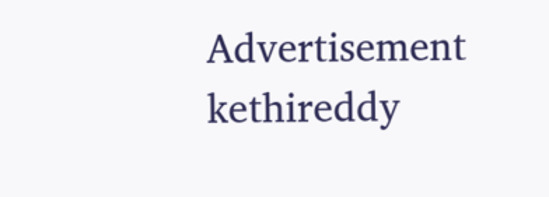Advertisement
kethireddy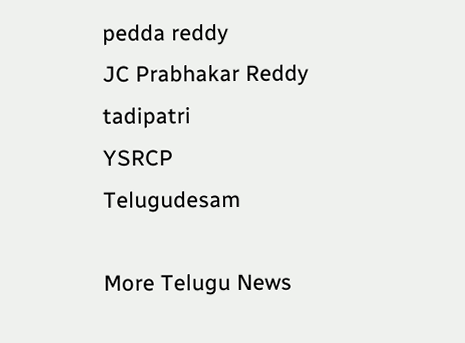pedda reddy
JC Prabhakar Reddy
tadipatri
YSRCP
Telugudesam

More Telugu News